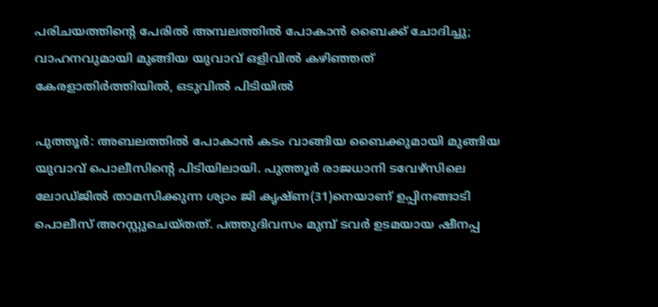പരിചയത്തിന്റെ പേരില്‍ അമ്പലത്തില്‍ പോകാന്‍ ബൈക്ക് ചോദിച്ചു; വാഹനവുമായി മുങ്ങിയ യുവാവ് ഒളിവില്‍ കഴിഞ്ഞത് കേരളാതിര്‍ത്തിയില്‍, ഒടുവില്‍ പിടിയില്‍

പുത്തൂര്‍: അബലത്തില്‍ പോകാന്‍ കടം വാങ്ങിയ ബൈക്കുമായി മുങ്ങിയ യുവാവ് പൊലീസിന്റെ പിടിയിലായി. പുത്തൂര്‍ രാജധാനി ടവേഴ്സിലെ ലോഡ്ജില്‍ താമസിക്കുന്ന ശ്യാം ജി കൃഷ്ണ(31)നെയാണ് ഉപ്പിനങ്ങാടി പൊലീസ് അറസ്റ്റുചെയ്തത്. പത്തുദിവസം മുമ്പ് ടവര്‍ ഉടമയായ ഷീനപ്പ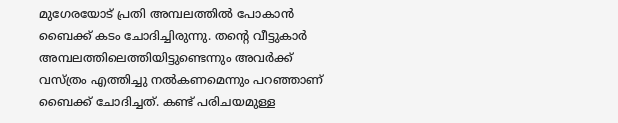മുഗേരയോട് പ്രതി അമ്പലത്തില്‍ പോകാന്‍ ബൈക്ക് കടം ചോദിച്ചിരുന്നു. തന്റെ വീട്ടുകാര്‍ അമ്പലത്തിലെത്തിയിട്ടുണ്ടെന്നും അവര്‍ക്ക് വസ്ത്രം എത്തിച്ചു നല്‍കണമെന്നും പറഞ്ഞാണ് ബൈക്ക് ചോദിച്ചത്. കണ്ട് പരിചയമുള്ള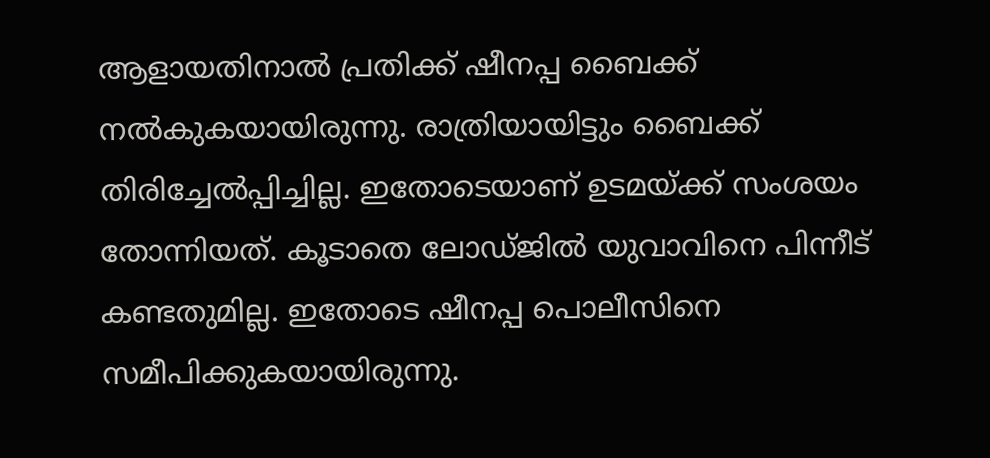ആളായതിനാല്‍ പ്രതിക്ക് ഷീനപ്പ ബൈക്ക് നല്‍കുകയായിരുന്നു. രാത്രിയായിട്ടും ബൈക്ക് തിരിച്ചേല്‍പ്പിച്ചില്ല. ഇതോടെയാണ് ഉടമയ്ക്ക് സംശയം തോന്നിയത്. കൂടാതെ ലോഡ്ജില്‍ യുവാവിനെ പിന്നീട് കണ്ടതുമില്ല. ഇതോടെ ഷീനപ്പ പൊലീസിനെ സമീപിക്കുകയായിരുന്നു.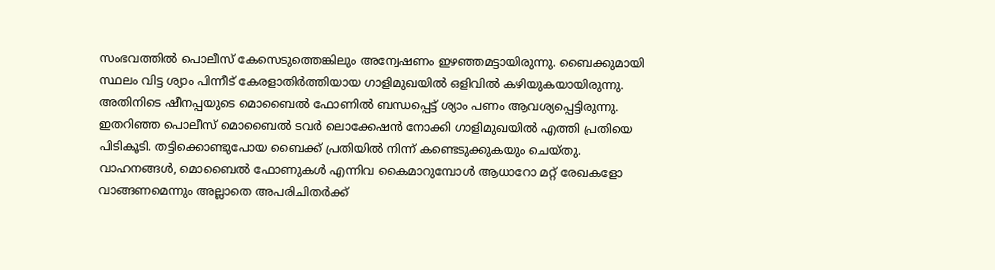സംഭവത്തില്‍ പൊലീസ് കേസെടുത്തെങ്കിലും അന്വേഷണം ഇഴഞ്ഞമട്ടായിരുന്നു. ബൈക്കുമായി സ്ഥലം വിട്ട ശ്യാം പിന്നീട് കേരളാതിര്‍ത്തിയായ ഗാളിമുഖയില്‍ ഒളിവില്‍ കഴിയുകയായിരുന്നു. അതിനിടെ ഷീനപ്പയുടെ മൊബൈല്‍ ഫോണില്‍ ബന്ധപ്പെട്ട് ശ്യാം പണം ആവശ്യപ്പെട്ടിരുന്നു. ഇതറിഞ്ഞ പൊലീസ് മൊബൈല്‍ ടവര്‍ ലൊക്കേഷന്‍ നോക്കി ഗാളിമുഖയില്‍ എത്തി പ്രതിയെ പിടികൂടി. തട്ടിക്കൊണ്ടുപോയ ബൈക്ക് പ്രതിയില്‍ നിന്ന് കണ്ടെടുക്കുകയും ചെയ്തു. വാഹനങ്ങള്‍, മൊബൈല്‍ ഫോണുകള്‍ എന്നിവ കൈമാറുമ്പോള്‍ ആധാറോ മറ്റ് രേഖകളോ വാങ്ങണമെന്നും അല്ലാതെ അപരിചിതര്‍ക്ക്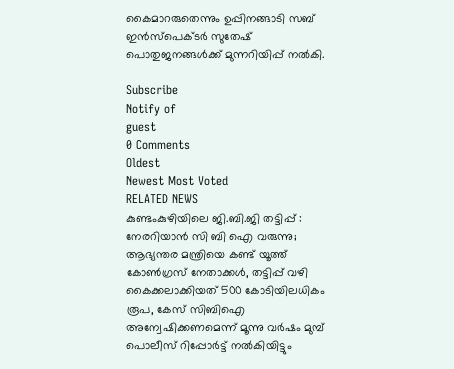കൈമാറരുതെന്നും ഉപ്പിനങ്ങാടി സബ് ഇന്‍സ്‌പെക്ടര്‍ സുതേഷ് പൊതുജനങ്ങള്‍ക്ക് മുന്നറിയിപ്പ് നല്‍കി.

Subscribe
Notify of
guest
0 Comments
Oldest
Newest Most Voted
RELATED NEWS
കുണ്ടംകുഴിയിലെ ജി.ബി.ജി തട്ടിപ്പ് : നേരറിയാന്‍ സി ബി ഐ വരുന്നു; ആഭ്യന്തര മന്ത്രിയെ കണ്ട് യൂത്ത് കോണ്‍ഗ്രസ് നേതാക്കൾ, തട്ടിപ്പ് വഴി കൈക്കലാക്കിയത് 500 കോടിയിലധികം രൂപ, കേസ് സിബിഐ അന്വേഷിക്കണമെന്ന് മൂന്നു വർഷം മുമ്പ് പൊലീസ് റിപ്പോർട്ട് നൽകിയിട്ടും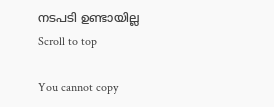നടപടി ഉണ്ടായില്ല
Scroll to top

You cannot copy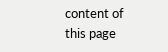content of this page